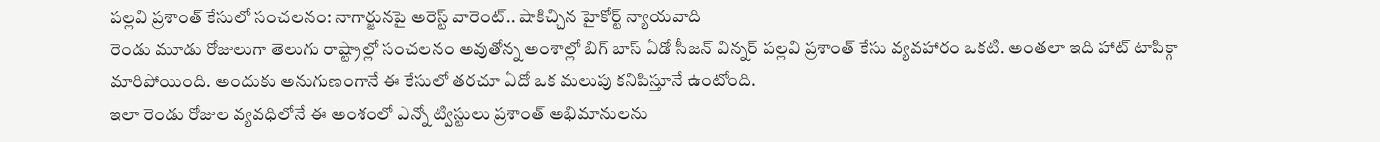పల్లవి ప్రశాంత్ కేసులో సంచలనం: నాగార్జునపై అరెస్ట్ వారెంట్.. షాకిచ్చిన హైకోర్ట్ న్యాయవాది
రెండు మూడు రోజులుగా తెలుగు రాష్ట్రాల్లో సంచలనం అవుతోన్న అంశాల్లో బిగ్ బాస్ ఏడో సీజన్ విన్నర్ పల్లవి ప్రశాంత్ కేసు వ్యవహారం ఒకటి. అంతలా ఇది హాట్ టాపిక్గా మారిపోయింది. అందుకు అనుగుణంగానే ఈ కేసులో తరచూ ఏదో ఒక మలుపు కనిపిస్తూనే ఉంటోంది.
ఇలా రెండు రోజుల వ్యవధిలోనే ఈ అంశంలో ఎన్నో ట్విస్టులు ప్రశాంత్ అభిమానులను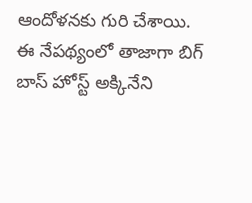ఆందోళనకు గురి చేశాయి. ఈ నేపథ్యంలో తాజాగా బిగ్ బాస్ హోస్ట్ అక్కినేని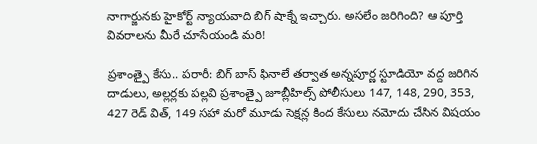నాగార్జునకు హైకోర్ట్ న్యాయవాది బిగ్ షాక్నే ఇచ్చారు. అసలేం జరిగింది? ఆ పూర్తి వివరాలను మీరే చూసేయండి మరి!

ప్రశాంత్పై కేసు.. పరారీ: బిగ్ బాస్ ఫినాలే తర్వాత అన్నపూర్ణ స్టూడియో వద్ద జరిగిన దాడులు, అల్లర్లకు పల్లవి ప్రశాంత్పై జూబ్లీహిల్స్ పోలీసులు 147, 148, 290, 353, 427 రెడ్ విత్, 149 సహా మరో మూడు సెక్షన్ల కింద కేసులు నమోదు చేసిన విషయం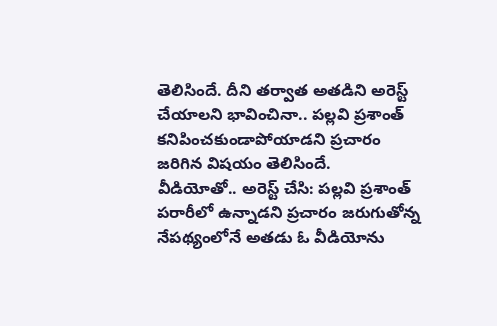తెలిసిందే. దీని తర్వాత అతడిని అరెస్ట్ చేయాలని భావించినా.. పల్లవి ప్రశాంత్ కనిపించకుండాపోయాడని ప్రచారం జరిగిన విషయం తెలిసిందే.
వీడియోతో.. అరెస్ట్ చేసి: పల్లవి ప్రశాంత్ పరారీలో ఉన్నాడని ప్రచారం జరుగుతోన్న నేపథ్యంలోనే అతడు ఓ వీడియోను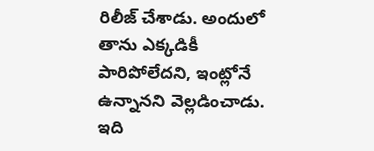రిలీజ్ చేశాడు. అందులో తాను ఎక్కడికీ పారిపోలేదని, ఇంట్లోనే ఉన్నానని వెల్లడించాడు. ఇది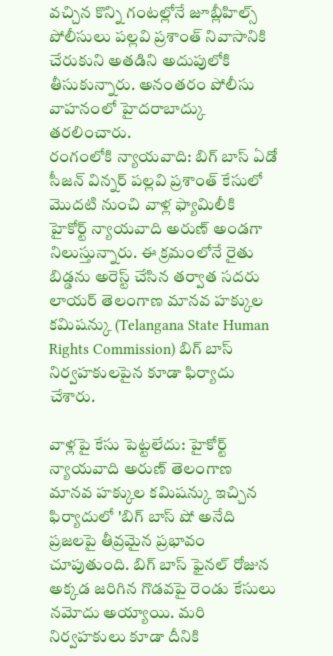వచ్చిన కొన్ని గంటల్లోనే జూబ్లీహిల్స్ పోలీసులు పల్లవి ప్రశాంత్ నివాసానికి చేరుకుని అతడిని అదుపులోకి తీసుకున్నారు. అనంతరం పోలీసు వాహనంలో హైదరాబాద్కు తరలించారు.
రంగంలోకి న్యాయవాది: బిగ్ బాస్ ఏడో సీజన్ విన్నర్ పల్లవి ప్రశాంత్ కేసులో మొదటి నుంచి వాళ్ల ఫ్యామిలీకి హైకోర్ట్ న్యాయవాది అరుణ్ అండగా నిలుస్తున్నారు. ఈ క్రమంలోనే రైతు బిడ్డను అరెస్ట్ చేసిన తర్వాత సదరు లాయర్ తెలంగాణ మానవ హక్కుల కమిషన్కు (Telangana State Human Rights Commission) బిగ్ బాస్ నిర్వహకులపైన కూడా ఫిర్యాదు చేశారు.

వాళ్లపై కేసు పెట్టలేదు: హైకోర్ట్ న్యాయవాది అరుణ్ తెలంగాణ మానవ హక్కుల కమిషన్కు ఇచ్చిన ఫిర్యాదులో 'బిగ్ బాస్ షో అనేది ప్రజలపై తీవ్రమైన ప్రభావం చూపుతుంది. బిగ్ బాస్ ఫైనల్ రోజున అక్కడ జరిగిన గొడవపై రెండు కేసులు నమోదు అయ్యాయి. మరి నిర్వహకులు కూడా దీనికి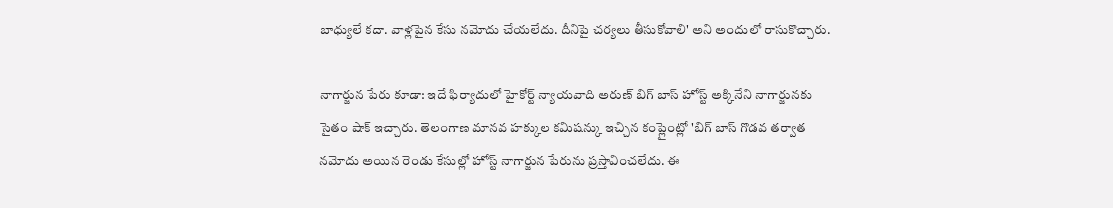బాధ్యులే కదా. వాళ్లపైన కేసు నమోదు చేయలేదు. దీనిపై చర్యలు తీసుకోవాలి' అని అందులో రాసుకొచ్చారు.

నాగార్జున పేరు కూడా: ఇదే ఫిర్యాదులో హైకోర్ట్ న్యాయవాది అరుణ్ బిగ్ బాస్ హోస్ట్ అక్కినేని నాగార్జునకు సైతం షాక్ ఇచ్చారు. తెలంగాణ మానవ హక్కుల కమిషన్కు ఇచ్చిన కంప్లైంట్లో 'బిగ్ బాస్ గొడవ తర్వాత నమోదు అయిన రెండు కేసుల్లో హోస్ట్ నాగార్జున పేరును ప్రస్తావించలేదు. ఈ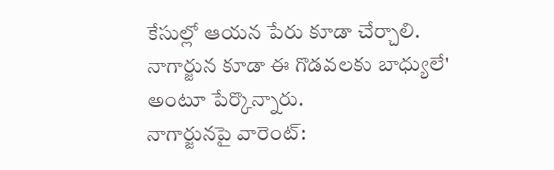కేసుల్లో ఆయన పేరు కూడా చేర్చాలి. నాగార్జున కూడా ఈ గొడవలకు బాధ్యులే' అంటూ పేర్కొన్నారు.
నాగార్జునపై వారెంట్: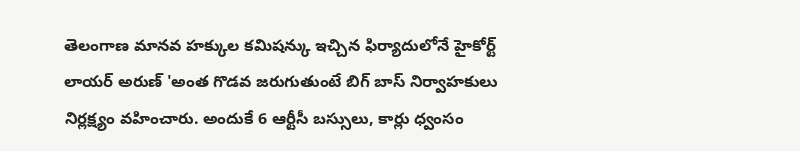తెలంగాణ మానవ హక్కుల కమిషన్కు ఇచ్చిన ఫిర్యాదులోనే హైకోర్ట్ లాయర్ అరుణ్ 'అంత గొడవ జరుగుతుంటే బిగ్ బాస్ నిర్వాహకులు నిర్లక్ష్యం వహించారు. అందుకే 6 ఆర్టీసీ బస్సులు, కార్లు ధ్వంసం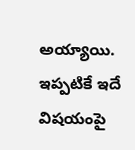అయ్యాయి. ఇప్పటికే ఇదే విషయంపై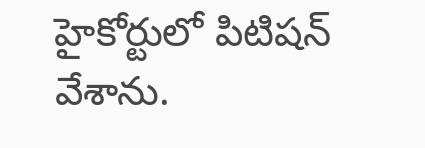హైకోర్టులో పిటిషన్ వేశాను.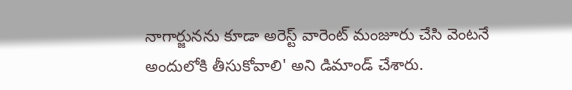నాగార్జునను కూడా అరెస్ట్ వారెంట్ మంజూరు చేసి వెంటనే అందులోకి తీసుకోవాలి' అని డిమాండ్ చేశారు.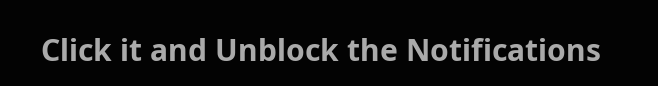Click it and Unblock the Notifications